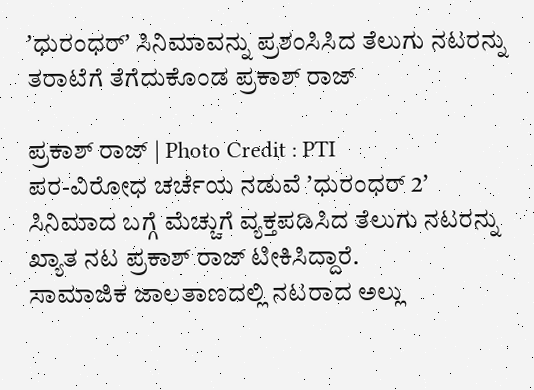ʼಧುರಂಧರ್ʼ ಸಿನಿಮಾವನ್ನು ಪ್ರಶಂಸಿಸಿದ ತೆಲುಗು ನಟರನ್ನು ತರಾಟೆಗೆ ತೆಗೆದುಕೊಂಡ ಪ್ರಕಾಶ್ ರಾಜ್

ಪ್ರಕಾಶ್ ರಾಜ್ | Photo Credit : PTI
ಪರ-ವಿರೋಧ ಚರ್ಚೆಯ ನಡುವೆ ʼಧುರಂಧರ್ 2ʼ ಸಿನಿಮಾದ ಬಗ್ಗೆ ಮೆಚ್ಚುಗೆ ವ್ಯಕ್ತಪಡಿಸಿದ ತೆಲುಗು ನಟರನ್ನು ಖ್ಯಾತ ನಟ ಪ್ರಕಾಶ್ ರಾಜ್ ಟೀಕಿಸಿದ್ದಾರೆ.
ಸಾಮಾಜಿಕ ಜಾಲತಾಣದಲ್ಲಿ ನಟರಾದ ಅಲ್ಲು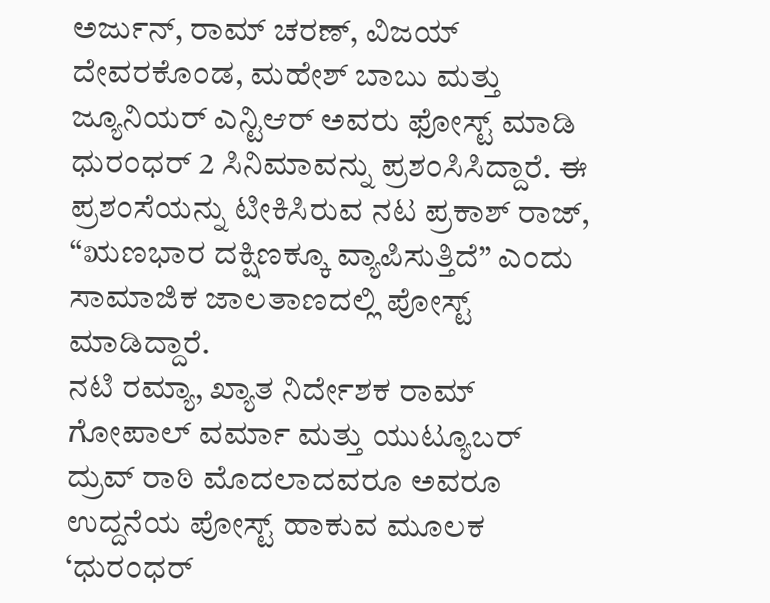ಅರ್ಜುನ್, ರಾಮ್ ಚರಣ್, ವಿಜಯ್ ದೇವರಕೊಂಡ, ಮಹೇಶ್ ಬಾಬು ಮತ್ತು ಜ್ಯೂನಿಯರ್ ಎನ್ಟಿಆರ್ ಅವರು ಫೋಸ್ಟ್ ಮಾಡಿ ಧುರಂಧರ್ 2 ಸಿನಿಮಾವನ್ನು ಪ್ರಶಂಸಿಸಿದ್ದಾರೆ. ಈ ಪ್ರಶಂಸೆಯನ್ನು ಟೀಕಿಸಿರುವ ನಟ ಪ್ರಕಾಶ್ ರಾಜ್, “ಋಣಭಾರ ದಕ್ಷಿಣಕ್ಕೂ ವ್ಯಾಪಿಸುತ್ತಿದೆ” ಎಂದು ಸಾಮಾಜಿಕ ಜಾಲತಾಣದಲ್ಲಿ ಪೋಸ್ಟ್ ಮಾಡಿದ್ದಾರೆ.
ನಟಿ ರಮ್ಯಾ, ಖ್ಯಾತ ನಿರ್ದೇಶಕ ರಾಮ್ ಗೋಪಾಲ್ ವರ್ಮಾ ಮತ್ತು ಯುಟ್ಯೂಬರ್ ದ್ರುವ್ ರಾಠಿ ಮೊದಲಾದವರೂ ಅವರೂ ಉದ್ದನೆಯ ಪೋಸ್ಟ್ ಹಾಕುವ ಮೂಲಕ ‘ಧುರಂಧರ್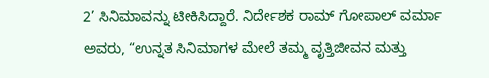2’ ಸಿನಿಮಾವನ್ನು ಟೀಕಿಸಿದ್ದಾರೆ. ನಿರ್ದೇಶಕ ರಾಮ್ ಗೋಪಾಲ್ ವರ್ಮಾ ಅವರು, “ಉನ್ನತ ಸಿನಿಮಾಗಳ ಮೇಲೆ ತಮ್ಮ ವೃತ್ತಿಜೀವನ ಮತ್ತು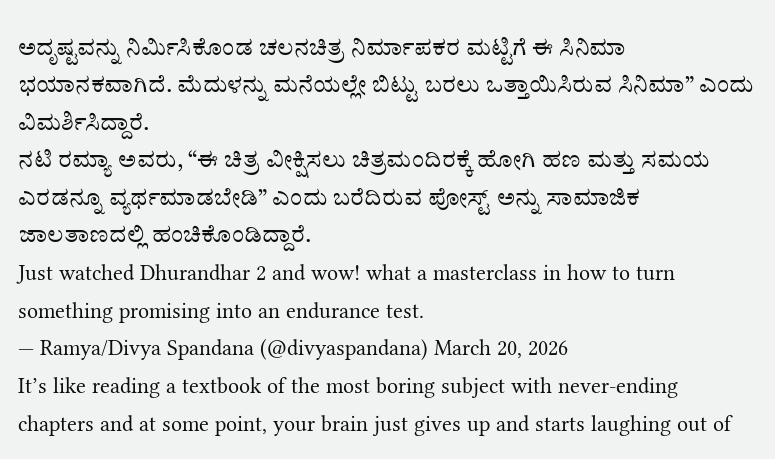ಅದೃಷ್ಟವನ್ನು ನಿರ್ಮಿಸಿಕೊಂಡ ಚಲನಚಿತ್ರ ನಿರ್ಮಾಪಕರ ಮಟ್ಟಿಗೆ ಈ ಸಿನಿಮಾ ಭಯಾನಕವಾಗಿದೆ. ಮೆದುಳನ್ನು ಮನೆಯಲ್ಲೇ ಬಿಟ್ಟು ಬರಲು ಒತ್ತಾಯಿಸಿರುವ ಸಿನಿಮಾ” ಎಂದು ವಿಮರ್ಶಿಸಿದ್ದಾರೆ.
ನಟಿ ರಮ್ಯಾ ಅವರು, “ಈ ಚಿತ್ರ ವೀಕ್ಷಿಸಲು ಚಿತ್ರಮಂದಿರಕ್ಕೆ ಹೋಗಿ ಹಣ ಮತ್ತು ಸಮಯ ಎರಡನ್ನೂ ವ್ಯರ್ಥಮಾಡಬೇಡಿ” ಎಂದು ಬರೆದಿರುವ ಪೋಸ್ಟ್ ಅನ್ನು ಸಾಮಾಜಿಕ ಜಾಲತಾಣದಲ್ಲಿ ಹಂಚಿಕೊಂಡಿದ್ದಾರೆ.
Just watched Dhurandhar 2 and wow! what a masterclass in how to turn something promising into an endurance test.
— Ramya/Divya Spandana (@divyaspandana) March 20, 2026
It’s like reading a textbook of the most boring subject with never-ending chapters and at some point, your brain just gives up and starts laughing out of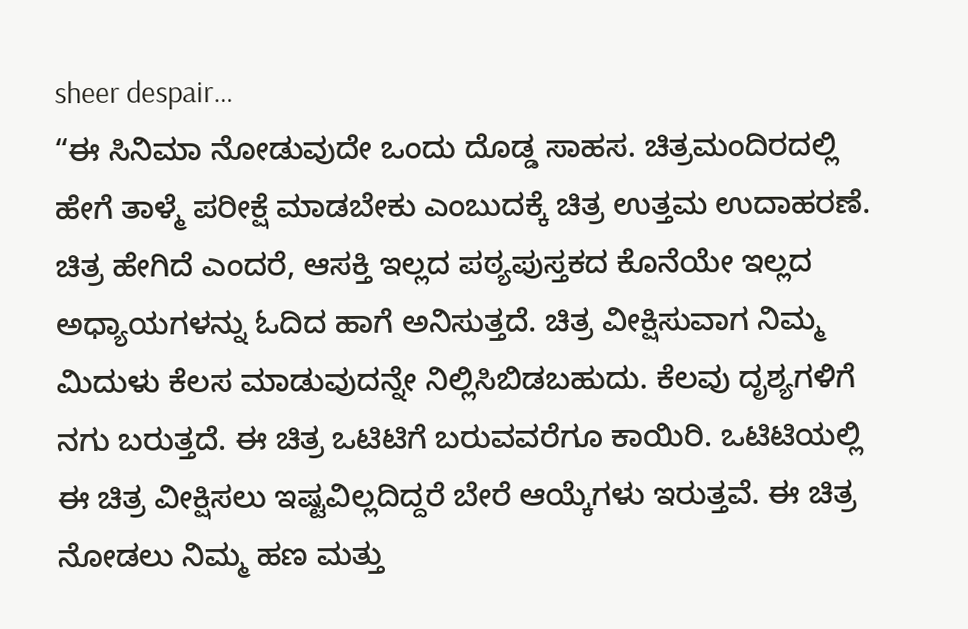sheer despair…
“ಈ ಸಿನಿಮಾ ನೋಡುವುದೇ ಒಂದು ದೊಡ್ಡ ಸಾಹಸ. ಚಿತ್ರಮಂದಿರದಲ್ಲಿ ಹೇಗೆ ತಾಳ್ಮೆ ಪರೀಕ್ಷೆ ಮಾಡಬೇಕು ಎಂಬುದಕ್ಕೆ ಚಿತ್ರ ಉತ್ತಮ ಉದಾಹರಣೆ. ಚಿತ್ರ ಹೇಗಿದೆ ಎಂದರೆ, ಆಸಕ್ತಿ ಇಲ್ಲದ ಪಠ್ಯಪುಸ್ತಕದ ಕೊನೆಯೇ ಇಲ್ಲದ ಅಧ್ಯಾಯಗಳನ್ನು ಓದಿದ ಹಾಗೆ ಅನಿಸುತ್ತದೆ. ಚಿತ್ರ ವೀಕ್ಷಿಸುವಾಗ ನಿಮ್ಮ ಮಿದುಳು ಕೆಲಸ ಮಾಡುವುದನ್ನೇ ನಿಲ್ಲಿಸಿಬಿಡಬಹುದು. ಕೆಲವು ದೃಶ್ಯಗಳಿಗೆ ನಗು ಬರುತ್ತದೆ. ಈ ಚಿತ್ರ ಒಟಿಟಿಗೆ ಬರುವವರೆಗೂ ಕಾಯಿರಿ. ಒಟಿಟಿಯಲ್ಲಿ ಈ ಚಿತ್ರ ವೀಕ್ಷಿಸಲು ಇಷ್ಟವಿಲ್ಲದಿದ್ದರೆ ಬೇರೆ ಆಯ್ಕೆಗಳು ಇರುತ್ತವೆ. ಈ ಚಿತ್ರ ನೋಡಲು ನಿಮ್ಮ ಹಣ ಮತ್ತು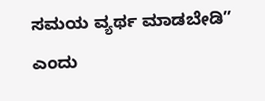ಸಮಯ ವ್ಯರ್ಥ ಮಾಡಬೇಡಿ” ಎಂದು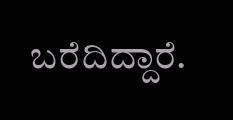ಬರೆದಿದ್ದಾರೆ.